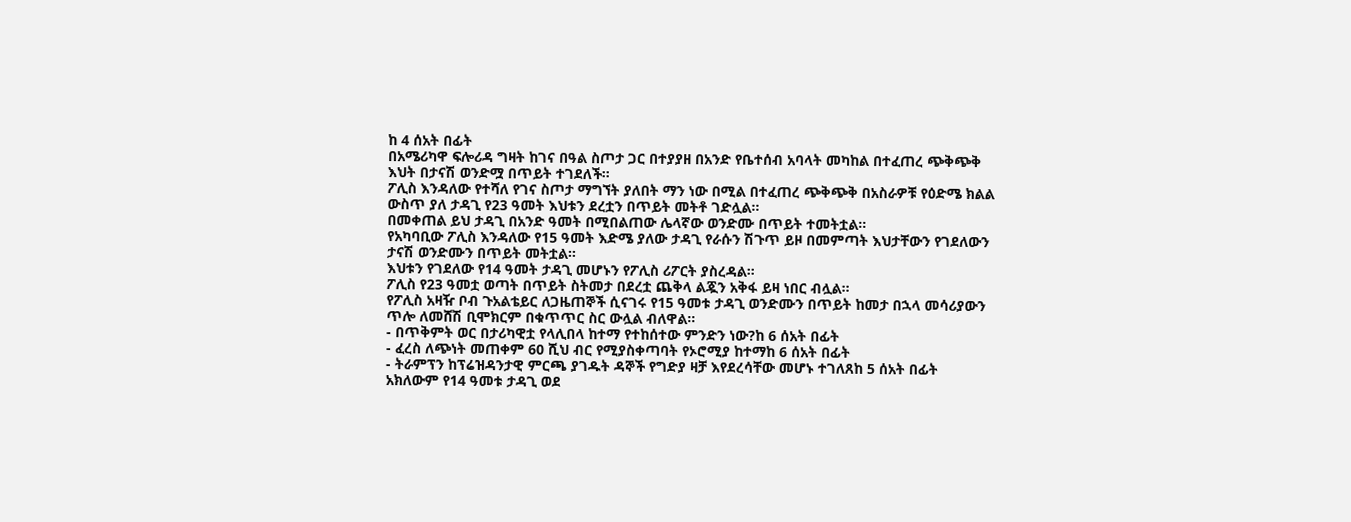ከ 4 ሰአት በፊት
በአሜሪካዋ ፍሎሪዳ ግዛት ከገና በዓል ስጦታ ጋር በተያያዘ በአንድ የቤተሰብ አባላት መካከል በተፈጠረ ጭቅጭቅ እህት በታናሽ ወንድሟ በጥይት ተገደለች።
ፖሊስ እንዳለው የተሻለ የገና ስጦታ ማግኘት ያለበት ማን ነው በሚል በተፈጠረ ጭቅጭቅ በአስራዎቹ የዕድሜ ክልል ውስጥ ያለ ታዳጊ የ23 ዓመት እህቱን ደረቷን በጥይት መትቶ ገድሏል።
በመቀጠል ይህ ታዳጊ በአንድ ዓመት በሚበልጠው ሌላኛው ወንድሙ በጥይት ተመትቷል።
የአካባቢው ፖሊስ እንዳለው የ15 ዓመት እድሜ ያለው ታዳጊ የራሱን ሽጉጥ ይዞ በመምጣት እህታቸውን የገደለውን ታናሽ ወንድሙን በጥይት መትቷል።
እህቱን የገደለው የ14 ዓመት ታዳጊ መሆኑን የፖሊስ ሪፖርት ያስረዳል።
ፖሊስ የ23 ዓመቷ ወጣት በጥይት ስትመታ በደረቷ ጨቅላ ልጇን አቅፋ ይዛ ነበር ብሏል።
የፖሊስ አዛዥ ቦብ ጉአልቴይር ለጋዜጠኞች ሲናገሩ የ15 ዓመቱ ታዳጊ ወንድሙን በጥይት ከመታ በኋላ መሳሪያውን ጥሎ ለመሸሽ ቢሞክርም በቁጥጥር ስር ውሏል ብለዋል።
- በጥቅምት ወር በታሪካዊቷ የላሊበላ ከተማ የተከሰተው ምንድን ነው?ከ 6 ሰአት በፊት
- ፈረስ ለጭነት መጠቀም 60 ሺህ ብር የሚያስቀጣባት የኦሮሚያ ከተማከ 6 ሰአት በፊት
- ትራምፕን ከፕሬዝዳንታዊ ምርጫ ያገዱት ዳኞች የግድያ ዛቻ እየደረሳቸው መሆኑ ተገለጸከ 5 ሰአት በፊት
አክለውም የ14 ዓመቱ ታዳጊ ወደ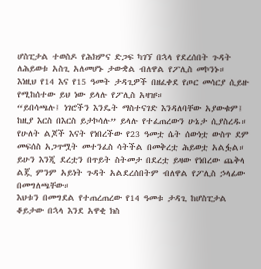ሆስፒታል ተወስዶ የሕክምና ድጋፍ ካገኘ በኋላ የደረሰበት ጉዳት ለሕይወቱ አስጊ አለመሆኑ ታውቋል ብለዋል የፖሊስ መኮንኑ።
እነዚህ የ14 እና የ15 ዓመት ታዳጊዎች በዘፈቀደ የጦር መሳርያ ሲይዙ የሚከሰተው ይህ ነው ይላሉ የፖሊስ አዛዡ።
“ይበሳጫሉ፤ ነገሮችን እንዴት ማስተናገድ እንዳለባቸው አያውቁም፤ ከዚያ እርስ በእርስ ይታኮሳሉ” ይላሉ የተፈጠረውን ሁኔታ ሲያስረዱ።
የሁለት ልጆች እናት የነበረችው የ23 ዓመቷ ሴት ሰውነቷ ውስጥ ደም መፍሰስ አጋጥሟት መተንፈስ ሳትችል በመቅረቷ ሕይወቷ አልፏል።
ይሁን እንጂ ደረቷን በጥይት ስትመታ በደረቷ ይዛው የነበረው ጨቅላ ልጇ ምንም አይነት ጉዳት አልደረሰበትም ብለዋል የፖሊስ ኃላፊው በመግለጫቸው።
እህቱን በመግደል የተጠረጠረው የ14 ዓመቱ ታዳጊ ከሆስፒታል ቆይታው በኋላ እንደ አዋቂ ክስ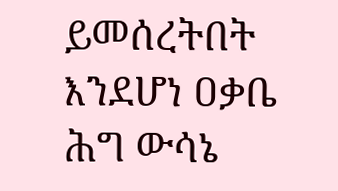ይመሰረትበት እንደሆነ ዐቃቤ ሕግ ውሳኔ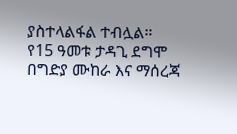ያስተላልፋል ተብሏል።
የ15 ዓመቱ ታዳጊ ደግሞ በግድያ ሙከራ እና ማሰረጃ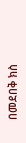በመደበቅ ክስ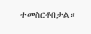ተመስርቶበታል።